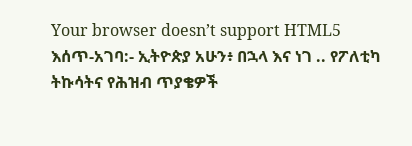Your browser doesn’t support HTML5
እሰጥ-አገባ:- ኢትዮጵያ አሁን፥ በኋላ እና ነገ .. የፖለቲካ ትኩሳትና የሕዝብ ጥያቄዎች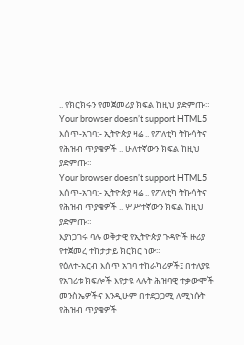.. የክርክሩን የመጀመሪያ ክፍል ከዚህ ያድምጡ።
Your browser doesn’t support HTML5
እሰጥ-አገባ:- ኢትዮጵያ ዛሬ .. የፖለቲካ ትኩሳትና የሕዝብ ጥያቄዎች .. ሁለተኛውን ክፍል ከዚህ ያድምጡ።
Your browser doesn’t support HTML5
እሰጥ-አገባ:- ኢትዮጵያ ዛሬ .. የፖለቲካ ትኩሳትና የሕዝብ ጥያቄዎች .. ሦሥተኛውን ክፍል ከዚህ ያድምጡ።
እያነጋገሩ ባሉ ወቅታዊ የኢትዮጵያ ጉዳዮች ዙሪያ የተጀመረ ተከታታይ ክርክር ነው።
የዕለተ-አርብ እሰጥ አገባ ተከራካሪዎች፤ በተለያዩ የአገሪቱ ክፍሎች እየታዩ ላሉት ሕዝባዊ ተቃውሞች መንስኤዎችና እንዲሁም በተደጋጋሚ ለሚነሱት የሕዝብ ጥያቄዎች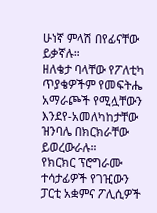ሁነኛ ምላሽ በየፊናቸው ይቃኛሉ።
ዘለቄታ ባላቸው የፖለቲካ ጥያቄዎችም የመፍትሔ አማራጮች የሚሏቸውን እንደየ-አመለካከታቸው ዝንባሌ በክርክራቸው ይወረውራሉ።
የክርክር ፕሮግራሙ ተሳታፊዎች የገዢውን ፓርቲ አቋምና ፖሊሲዎች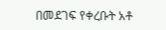በመደገፍ የቀረቡት አቶ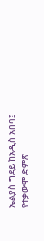ኤልያስ ግደይ ከአዲስ አበባ፤ የተቃውሞ ድምጽ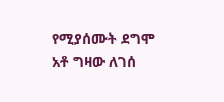የሚያሰሙት ደግሞ አቶ ግዛው ለገሰ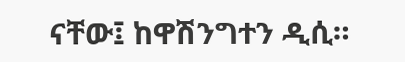ናቸው፤ ከዋሽንግተን ዲሲ።